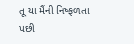તૂ યા મૈંની નિષ્ફળતા પછી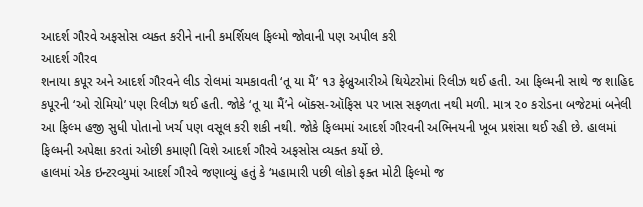આદર્શ ગૌરવે અફસોસ વ્યક્ત કરીને નાની કમર્શિયલ ફિલ્મો જોવાની પણ અપીલ કરી
આદર્શ ગૌરવ
શનાયા કપૂર અને આદર્શ ગૌરવને લીડ રોલમાં ચમકાવતી ‘તૂ યા મૈં’ ૧૩ ફેબ્રુઆરીએ થિયેટરોમાં રિલીઝ થઈ હતી. આ ફિલ્મની સાથે જ શાહિદ કપૂરની ‘ઓ રોમિયો’ પણ રિલીઝ થઈ હતી. જોકે ‘તૂ યા મૈં’ને બૉક્સ-ઑફિસ પર ખાસ સફળતા નથી મળી. માત્ર ૨૦ કરોડના બજેટમાં બનેલી આ ફિલ્મ હજી સુધી પોતાનો ખર્ચ પણ વસૂલ કરી શકી નથી. જોકે ફિલ્મમાં આદર્શ ગૌરવની અભિનયની ખૂબ પ્રશંસા થઈ રહી છે. હાલમાં ફિલ્મની અપેક્ષા કરતાં ઓછી કમાણી વિશે આદર્શ ગૌરવે અફસોસ વ્યક્ત કર્યો છે.
હાલમાં એક ઇન્ટરવ્યુમાં આદર્શ ગૌરવે જણાવ્યું હતું કે ‘મહામારી પછી લોકો ફક્ત મોટી ફિલ્મો જ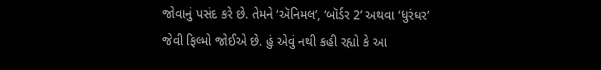જોવાનું પસંદ કરે છે. તેમને ‘ઍનિમલ’, ‘બૉર્ડર 2’ અથવા ‘ધુરંધર’ જેવી ફિલ્મો જોઈએ છે. હું એવું નથી કહી રહ્યો કે આ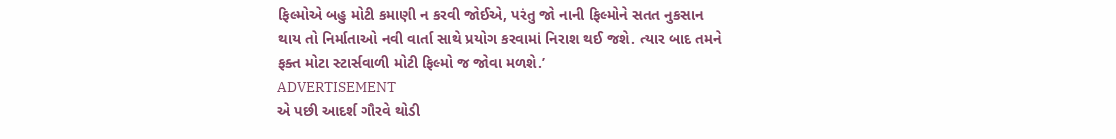ફિલ્મોએ બહુ મોટી કમાણી ન કરવી જોઈએ, પરંતુ જો નાની ફિલ્મોને સતત નુકસાન થાય તો નિર્માતાઓ નવી વાર્તા સાથે પ્રયોગ કરવામાં નિરાશ થઈ જશે. ત્યાર બાદ તમને ફક્ત મોટા સ્ટાર્સવાળી મોટી ફિલ્મો જ જોવા મળશે.’
ADVERTISEMENT
એ પછી આદર્શ ગૌરવે થોડી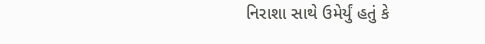નિરાશા સાથે ઉમેર્યું હતું કે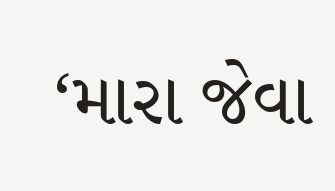‘મારા જેવા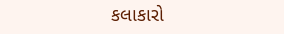કલાકારો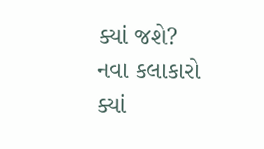ક્યાં જશે? નવા કલાકારો ક્યાં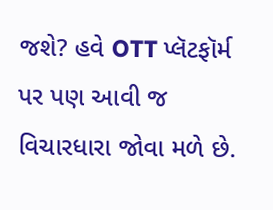જશે? હવે OTT પ્લૅટફૉર્મ પર પણ આવી જ વિચારધારા જોવા મળે છે.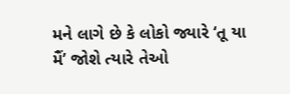મને લાગે છે કે લોકો જ્યારે ‘તૂ યા મૈં’ જોશે ત્યારે તેઓ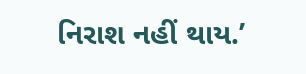નિરાશ નહીં થાય.’